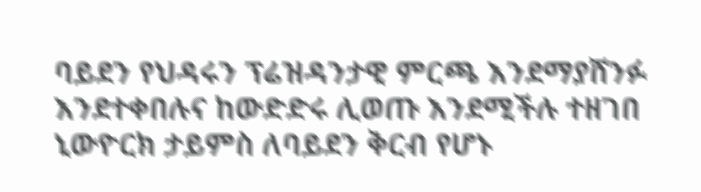ባይደን የህዳሩን ፕሬዝዳንታዊ ምርጫ እንደማያሸንፉ እንደተቀበሉና ከውድድሩ ሊወጡ እንደሚችሉ ተዘገበ
ኒውዮርክ ታይምስ ለባይደን ቅርብ የሆኑ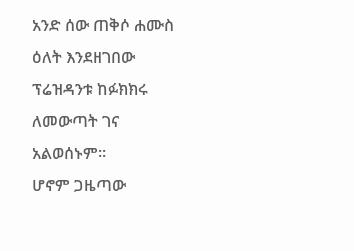አንድ ሰው ጠቅሶ ሐሙስ ዕለት እንደዘገበው ፕሬዝዳንቱ ከፉክክሩ ለመውጣት ገና አልወሰኑም።
ሆኖም ጋዜጣው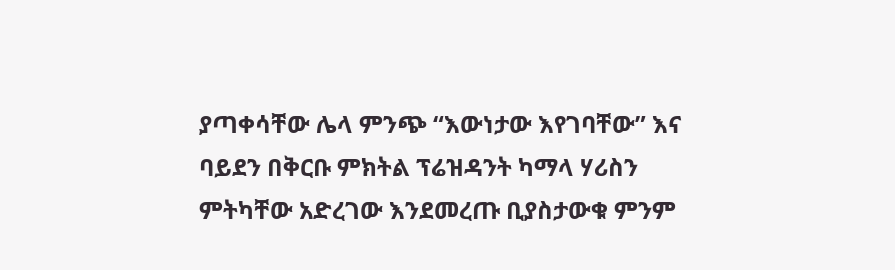ያጣቀሳቸው ሌላ ምንጭ “እውነታው እየገባቸው” እና ባይደን በቅርቡ ምክትል ፕሬዝዳንት ካማላ ሃሪስን ምትካቸው አድረገው እንደመረጡ ቢያስታውቁ ምንም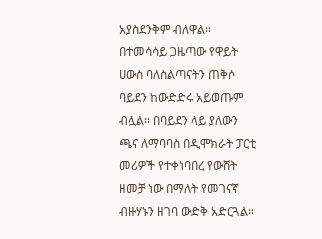አያስደንቅም ብለዋል።
በተመሳሳይ ጋዜጣው የዋይት ሀውስ ባለስልጣናትን ጠቅሶ ባይደን ከውድድሩ አይወጡም ብሏል። በባይደን ላይ ያለውን ጫና ለማባባስ በዲሞክራት ፓርቲ መሪዎች የተቀነባበረ የውሸት ዘመቻ ነው በማለት የመገናኛ ብዙሃኑን ዘገባ ውድቅ አድርጓል።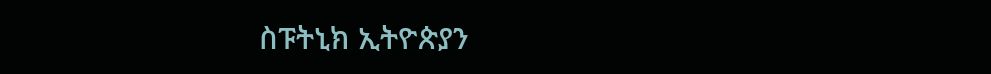ስፑትኒክ ኢትዮጵያን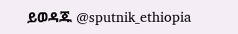ይወዳጁ @sputnik_ethiopia